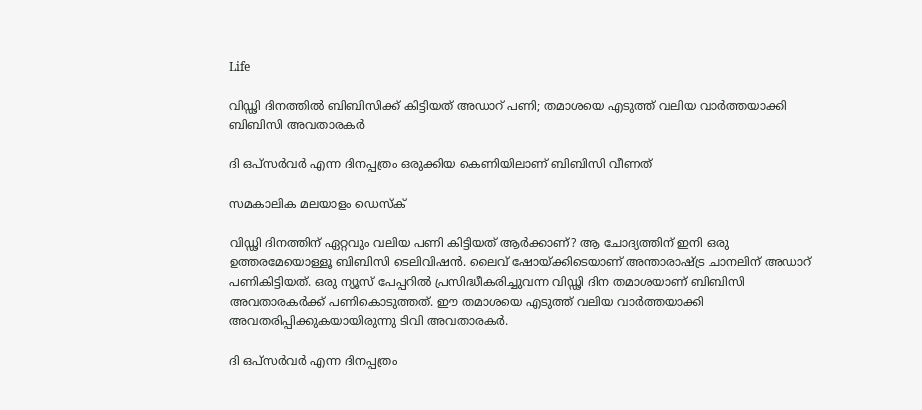Life

വിഡ്ഢി ദിനത്തില്‍ ബിബിസിക്ക് കിട്ടിയത് അഡാറ് പണി; തമാശയെ എടുത്ത് വലിയ വാര്‍ത്തയാക്കി ബിബിസി അവതാരകര്‍

ദി ഒപ്‌സര്‍വര്‍ എന്ന ദിനപ്പത്രം ഒരുക്കിയ കെണിയിലാണ് ബിബിസി വീണത്

സമകാലിക മലയാളം ഡെസ്ക്

വിഡ്ഢി ദിനത്തിന് ഏറ്റവും വലിയ പണി കിട്ടിയത് ആര്‍ക്കാണ്? ആ ചോദ്യത്തിന് ഇനി ഒരു ഉത്തരമേയൊള്ളൂ ബിബിസി ടെലിവിഷന്‍. ലൈവ് ഷോയ്ക്കിടെയാണ് അന്താരാഷ്ട്ര ചാനലിന് അഡാറ് പണികിട്ടിയത്. ഒരു ന്യൂസ് പേപ്പറില്‍ പ്രസിദ്ധീകരിച്ചുവന്ന വിഡ്ഢി ദിന തമാശയാണ് ബിബിസി അവതാരകര്‍ക്ക് പണികൊടുത്തത്. ഈ തമാശയെ എടുത്ത് വലിയ വാര്‍ത്തയാക്കി അവതരിപ്പിക്കുകയായിരുന്നു ടിവി അവതാരകര്‍.

ദി ഒപ്‌സര്‍വര്‍ എന്ന ദിനപ്പത്രം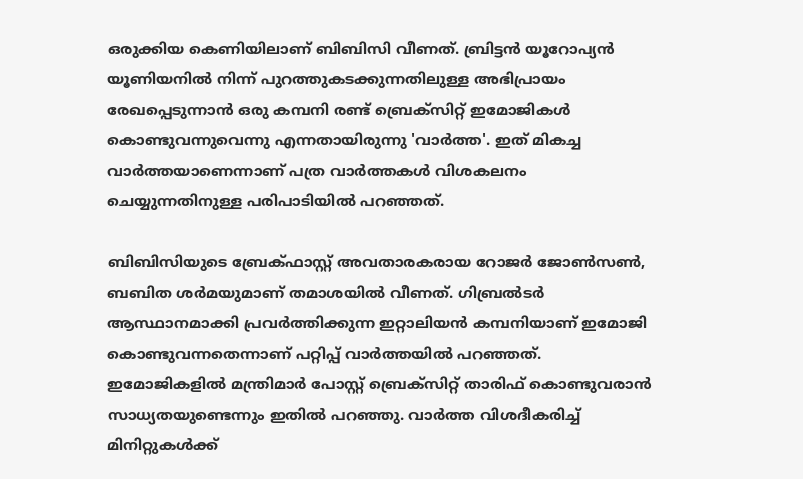ഒരുക്കിയ കെണിയിലാണ് ബിബിസി വീണത്. ബ്രിട്ടന്‍ യൂറോപ്യന്‍ യൂണിയനില്‍ നിന്ന് പുറത്തുകടക്കുന്നതിലുള്ള അഭിപ്രായം രേഖപ്പെടുന്നാന്‍ ഒരു കമ്പനി രണ്ട് ബ്രെക്‌സിറ്റ് ഇമോജികള്‍ കൊണ്ടുവന്നുവെന്നു എന്നതായിരുന്നു 'വാര്‍ത്ത'. ഇത് മികച്ച വാര്‍ത്തയാണെന്നാണ് പത്ര വാര്‍ത്തകള്‍ വിശകലനം ചെയ്യുന്നതിനുള്ള പരിപാടിയില്‍ പറഞ്ഞത്.

ബിബിസിയുടെ ബ്രേക്ഫാസ്റ്റ് അവതാരകരായ റോജര്‍ ജോണ്‍സണ്‍, ബബിത ശര്‍മയുമാണ് തമാശയില്‍ വീണത്. ഗിബ്രല്‍ടര്‍ ആസ്ഥാനമാക്കി പ്രവര്‍ത്തിക്കുന്ന ഇറ്റാലിയന്‍ കമ്പനിയാണ് ഇമോജി കൊണ്ടുവന്നതെന്നാണ് പറ്റിപ്പ് വാര്‍ത്തയില്‍ പറഞ്ഞത്. ഇമോജികളില്‍ മന്ത്രിമാര്‍ പോസ്റ്റ് ബ്രെക്‌സിറ്റ് താരിഫ് കൊണ്ടുവരാന്‍ സാധ്യതയുണ്ടെന്നും ഇതില്‍ പറഞ്ഞു. വാര്‍ത്ത വിശദീകരിച്ച് മിനിറ്റുകള്‍ക്ക്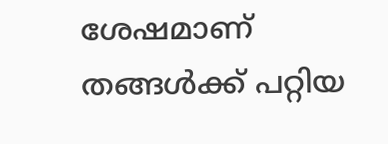ശേഷമാണ് തങ്ങള്‍ക്ക് പറ്റിയ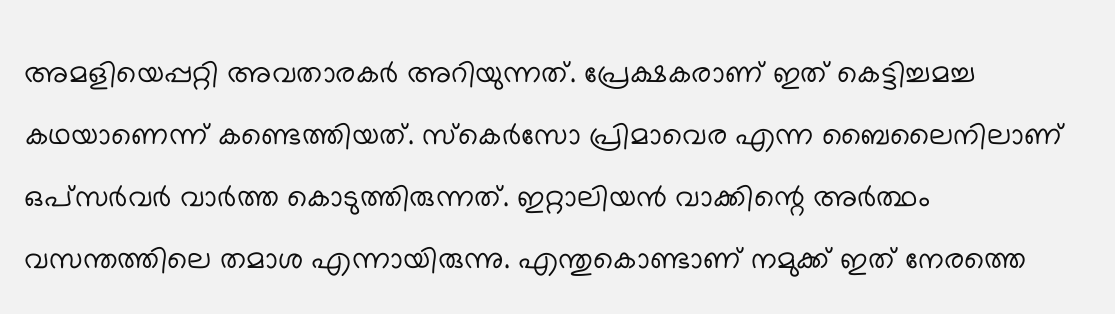അമളിയെപ്പറ്റി അവതാരകര്‍ അറിയുന്നത്. പ്രേക്ഷകരാണ് ഇത് കെട്ടിച്ചമച്ച കഥയാണെന്ന് കണ്ടെത്തിയത്. സ്‌കെര്‍സോ പ്രിമാവെര എന്ന ബൈലൈനിലാണ് ഒപ്‌സര്‍വര്‍ വാര്‍ത്ത കൊടുത്തിരുന്നത്. ഇറ്റാലിയന്‍ വാക്കിന്റെ അര്‍ത്ഥം വസന്തത്തിലെ തമാശ എന്നായിരുന്നു. എന്തുകൊണ്ടാണ് നമുക്ക് ഇത് നേരത്തെ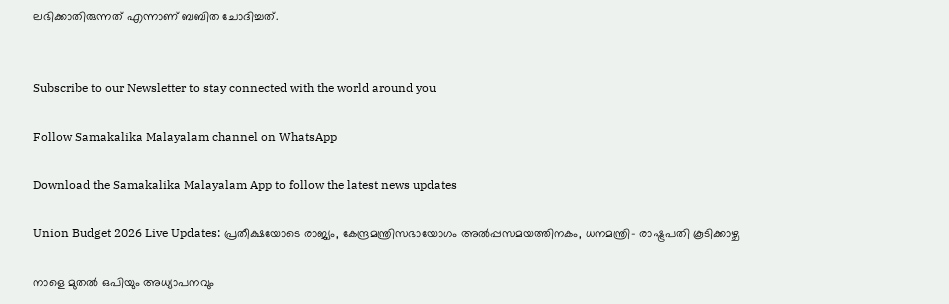ലഭിക്കാതിരുന്നത് എന്നാണ് ബബിത ചോദിച്ചത്.


Subscribe to our Newsletter to stay connected with the world around you

Follow Samakalika Malayalam channel on WhatsApp

Download the Samakalika Malayalam App to follow the latest news updates

Union Budget 2026 Live Updates: പ്രതീക്ഷയോടെ രാജ്യം, കേന്ദ്രമന്ത്രിസഭായോഗം അൽപ്പസമയത്തിനകം, ധനമന്ത്രി- രാഷ്ട്രപതി കൂടിക്കാഴ്ച

നാളെ മുതൽ ഒപിയും അധ്യാപനവും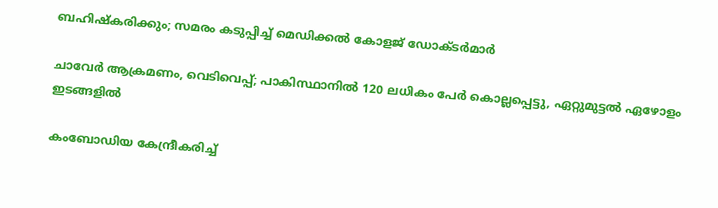ബഹിഷ്കരിക്കും; സമരം കടുപ്പിച്ച് മെഡിക്കൽ കോളജ് ഡോക്ടർമാർ

ചാവേര്‍ ആക്രമണം, വെടിവെപ്പ്; പാകിസ്ഥാനില്‍ 120 ലധികം പേര്‍ കൊല്ലപ്പെട്ടു, ഏറ്റുമുട്ടല്‍ ഏഴോളം ഇടങ്ങളില്‍

കംബോഡിയ കേന്ദ്രീകരിച്ച്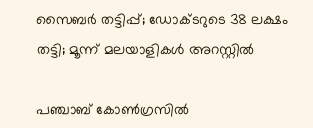സൈബർ തട്ടിപ്പ്; ഡോക്ടറുടെ 38 ലക്ഷം തട്ടി; മൂന്ന് മലയാളികൾ അറസ്റ്റിൽ

പഞ്ചാബ് കോണ്‍ഗ്രസില്‍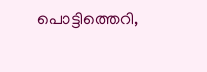പൊട്ടിത്തെറി,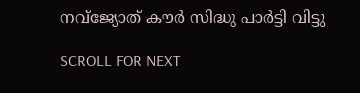നവ്ജ്യോത് കൗര്‍ സിദ്ധു പാര്‍ട്ടി വിട്ടു

SCROLL FOR NEXT